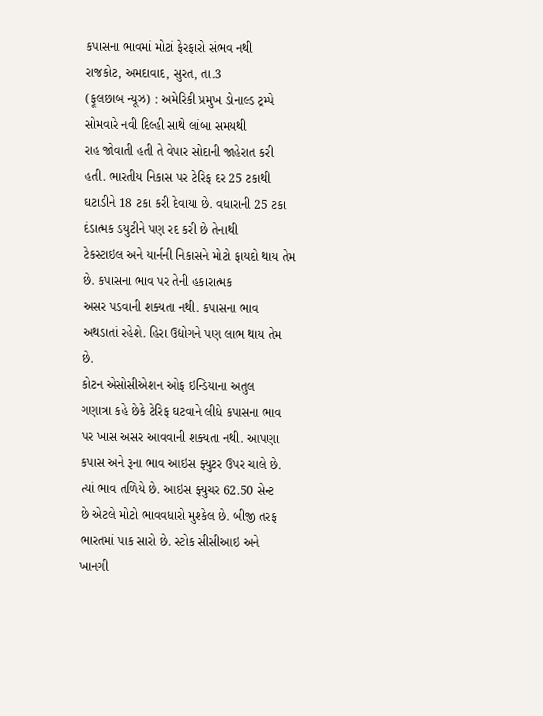કપાસના ભાવમાં મોટાં ફેરફારો સંભવ નથી
રાજકોટ, અમદાવાદ, સુરત, તા.3
(ફૂલછાબ ન્યૂઝ) : અમેરિકી પ્રમુખ ડોનાલ્ડ ટ્રમ્પે સોમવારે નવી દિલ્હી સાથે લાંબા સમયથી
રાહ જોવાતી હતી તે વેપાર સોદાની જાહેરાત કરી હતી. ભારતીય નિકાસ પર ટેરિફ દર 25 ટકાથી
ઘટાડીને 18 ટકા કરી દેવાયા છે. વધારાની 25 ટકા દંડાત્મક ડયુટીને પણ રદ કરી છે તેનાથી
ટેકસ્ટાઇલ અને યાર્નની નિકાસને મોટો ફાયદો થાય તેમ છે. કપાસના ભાવ પર તેની હકારાત્મક
અસર પડવાની શક્યતા નથી. કપાસના ભાવ અથડાતાં રહેશે. હિરા ઉદ્યોગને પણ લાભ થાય તેમ છે.
કોટન એસોસીએશન ઓફ ઇન્ડિયાના અતુલ
ગણાત્રા કહે છેકે ટેરિફ ઘટવાને લીધે કપાસના ભાવ પર ખાસ અસર આવવાની શક્યતા નથી. આપણા
કપાસ અને રૂના ભાવ આઇસ ફ્યુટર ઉપર ચાલે છે. ત્યાં ભાવ તળિયે છે. આઇસ ફ્યુચર 62.50 સેન્ટ
છે એટલે મોટો ભાવવધારો મુશ્કેલ છે. બીજી તરફ ભારતમાં પાક સારો છે. સ્ટોક સીસીઆઇ અને
ખાનગી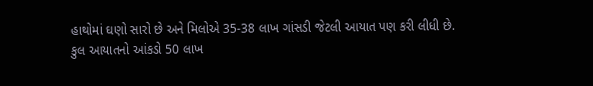હાથોમાં ઘણો સારો છે અને મિલોએ 35-38 લાખ ગાંસડી જેટલી આયાત પણ કરી લીધી છે.
કુલ આયાતનો આંકડો 50 લાખ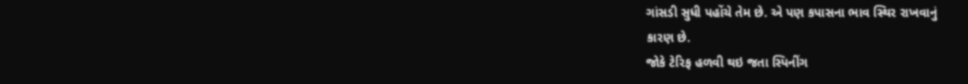ગાંસડી સુધી પહોંચે તેમ છે. એ પણ કપાસના ભાવ સ્થિર રાખવાનું
કારણ છે.
જોકે ટેરિફ હળવી થઇ જતા સ્પિનીંગ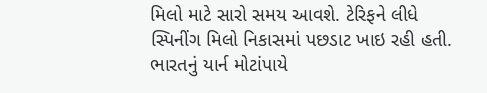મિલો માટે સારો સમય આવશે. ટેરિફને લીધે સ્પિનીંગ મિલો નિકાસમાં પછડાટ ખાઇ રહી હતી.
ભારતનું યાર્ન મોટાંપાયે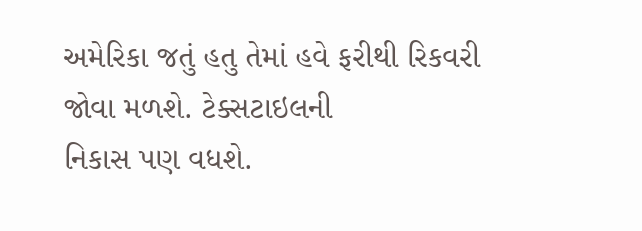અમેરિકા જતું હતુ તેમાં હવે ફરીથી રિકવરી જોવા મળશે. ટેક્સટાઇલની
નિકાસ પણ વધશે.